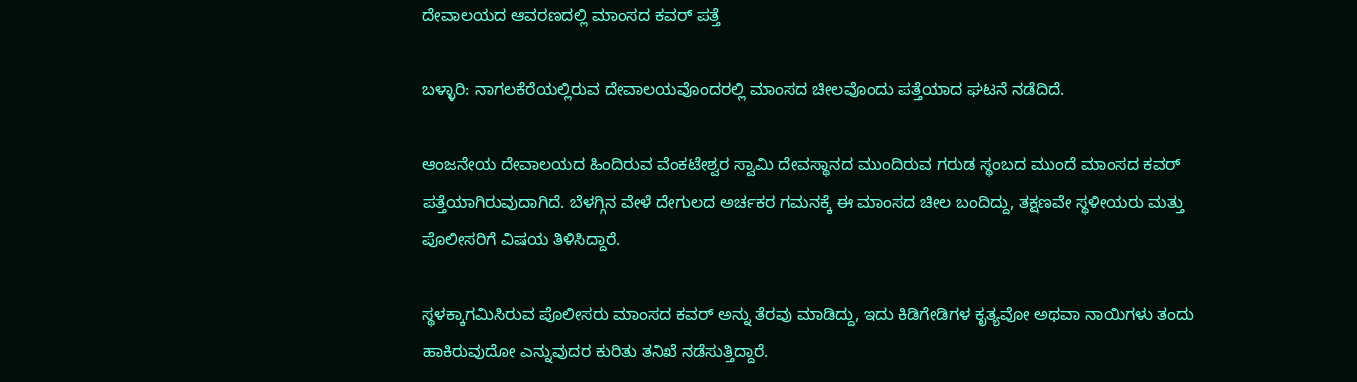ದೇವಾಲಯದ ಆವರಣದಲ್ಲಿ ಮಾಂಸದ ಕವರ್ ಪತ್ತೆ

ಬಳ್ಳಾರಿ: ನಾಗಲಕೆರೆಯಲ್ಲಿರುವ ದೇವಾಲಯವೊಂದರಲ್ಲಿ ಮಾಂಸದ ಚೀಲವೊಂದು ಪತ್ತೆಯಾದ ಘಟನೆ ನಡೆದಿದೆ.

ಆಂಜನೇಯ ದೇವಾಲಯದ ಹಿಂದಿರುವ ವೆಂಕಟೇಶ್ವರ ಸ್ವಾಮಿ ದೇವಸ್ಥಾನದ ಮುಂದಿರುವ ಗರುಡ ಸ್ಥಂಬದ ಮುಂದೆ ಮಾಂಸದ ಕವರ್ ಪತ್ತೆಯಾಗಿರುವುದಾಗಿದೆ. ಬೆಳಗ್ಗಿನ ವೇಳೆ ದೇಗುಲದ ಅರ್ಚಕರ ಗಮನಕ್ಕೆ ಈ ಮಾಂಸದ ಚೀಲ ಬಂದಿದ್ದು, ತಕ್ಷಣವೇ ಸ್ಥಳೀಯರು ಮತ್ತು ಪೊಲೀಸರಿಗೆ ವಿಷಯ ತಿಳಿಸಿದ್ದಾರೆ.

ಸ್ಥಳಕ್ಕಾಗಮಿಸಿರುವ ಪೊಲೀಸರು ಮಾಂಸದ ಕವರ್ ಅನ್ನು ತೆರವು ಮಾಡಿದ್ದು, ಇದು ಕಿಡಿಗೇಡಿಗಳ ಕೃತ್ಯವೋ ಅಥವಾ ನಾಯಿಗಳು ತಂದು ಹಾಕಿರುವುದೋ ಎನ್ನುವುದರ ಕುರಿತು ತನಿಖೆ ನಡೆಸುತ್ತಿದ್ದಾರೆ.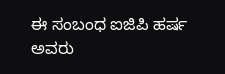ಈ ಸಂಬಂಧ ಐಜಿಪಿ ಹರ್ಷ ಅವರು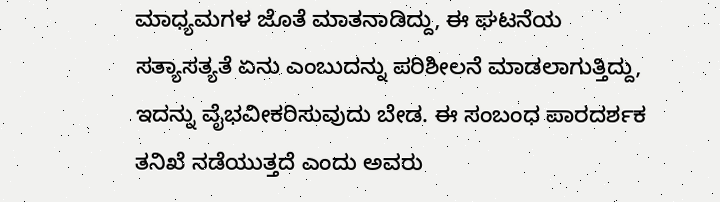ಮಾಧ್ಯಮಗಳ ಜೊತೆ ಮಾತನಾಡಿದ್ದು, ಈ ಘಟನೆಯ ಸತ್ಯಾಸತ್ಯತೆ ಏನು ಎಂಬುದನ್ನು ಪರಿಶೀಲನೆ ಮಾಡಲಾಗುತ್ತಿದ್ದು, ಇದನ್ನು ವೈಭವೀಕರಿಸುವುದು ಬೇಡ. ಈ ಸಂಬಂಧ ಪಾರದರ್ಶಕ ತನಿಖೆ ನಡೆಯುತ್ತದೆ ಎಂದು ಅವರು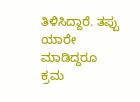ತಿಳಿಸಿದ್ದಾರೆ. ತಪ್ಪು ಯಾರೇ ಮಾಡಿದ್ದರೂ ಕ್ರಮ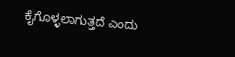ಕೈಗೊಳ್ಳಲಾಗುತ್ತದೆ ಎಂದು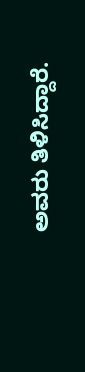ಅವರು ತಿಳಿಸಿದ್ದಾರೆ.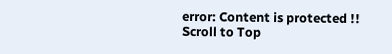error: Content is protected !!
Scroll to Top